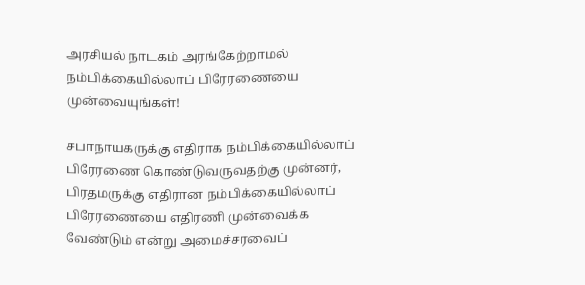அரசியல் நாடகம் அரங்கேற்றாமல் நம்பிக்கையில்லாப் பிரேரணையை முன்வையுங்கள்!

சபாநாயகருக்கு எதிராக நம்பிக்கையில்லாப் பிரேரணை கொண்டுவருவதற்கு முன்னர், பிரதமருக்கு எதிரான நம்பிக்கையில்லாப் பிரேரணையை எதிரணி முன்வைக்க வேண்டும் என்று அமைச்சரவைப்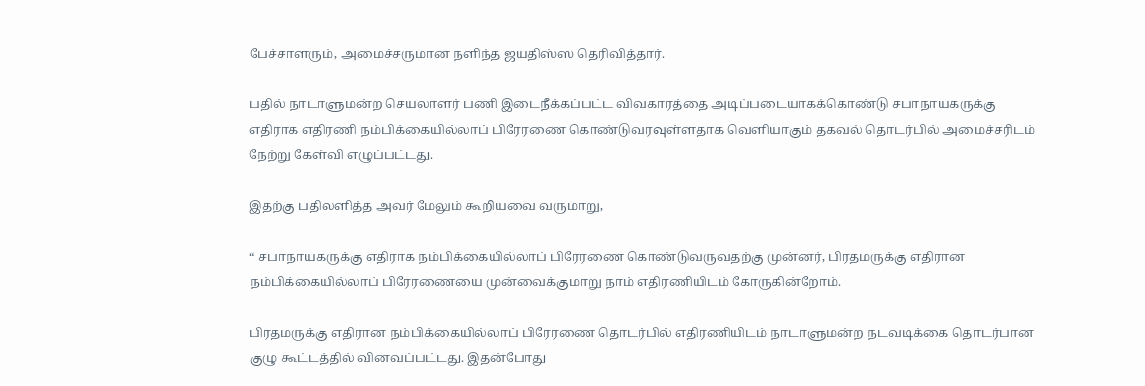பேச்சாளரும், அமைச்சருமான நளிந்த ஜயதிஸ்ஸ தெரிவித்தார்.

பதில் நாடாளுமன்ற செயலாளர் பணி இடைநீக்கப்பட்ட விவகாரத்தை அடிப்படையாகக்கொண்டு சபாநாயகருக்கு எதிராக எதிரணி நம்பிக்கையில்லாப் பிரேரணை கொண்டுவரவுள்ளதாக வெளியாகும் தகவல் தொடர்பில் அமைச்சரிடம் நேற்று கேள்வி எழுப்பட்டது.

இதற்கு பதிலளித்த அவர் மேலும் கூறியவை வருமாறு,

“ சபாநாயகருக்கு எதிராக நம்பிக்கையில்லாப் பிரேரணை கொண்டுவருவதற்கு முன்னர், பிரதமருக்கு எதிரான நம்பிக்கையில்லாப் பிரேரணையை முன்வைக்குமாறு நாம் எதிரணியிடம் கோருகின்றோம்.

பிரதமருக்கு எதிரான நம்பிக்கையில்லாப் பிரேரணை தொடர்பில் எதிரணியிடம் நாடாளுமன்ற நடவடிக்கை தொடர்பான குழு கூட்டத்தில் வினவப்பட்டது. இதன்போது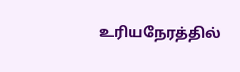உரியநேரத்தில்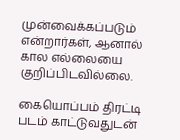முன்வைக்கப்படும் என்றார்கள், ஆனால் கால எல்லையை குறிப்பிடவில்லை.

கையொப்பம் திரட்டி படம் காட்டுவதுடன்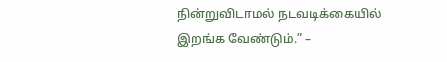நின்றுவிடாமல் நடவடிக்கையில் இறங்க வேண்டும்.” –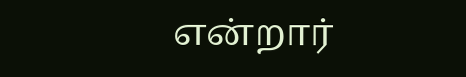என்றார்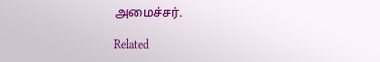அமைச்சர்.

Related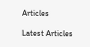Articles

Latest Articles